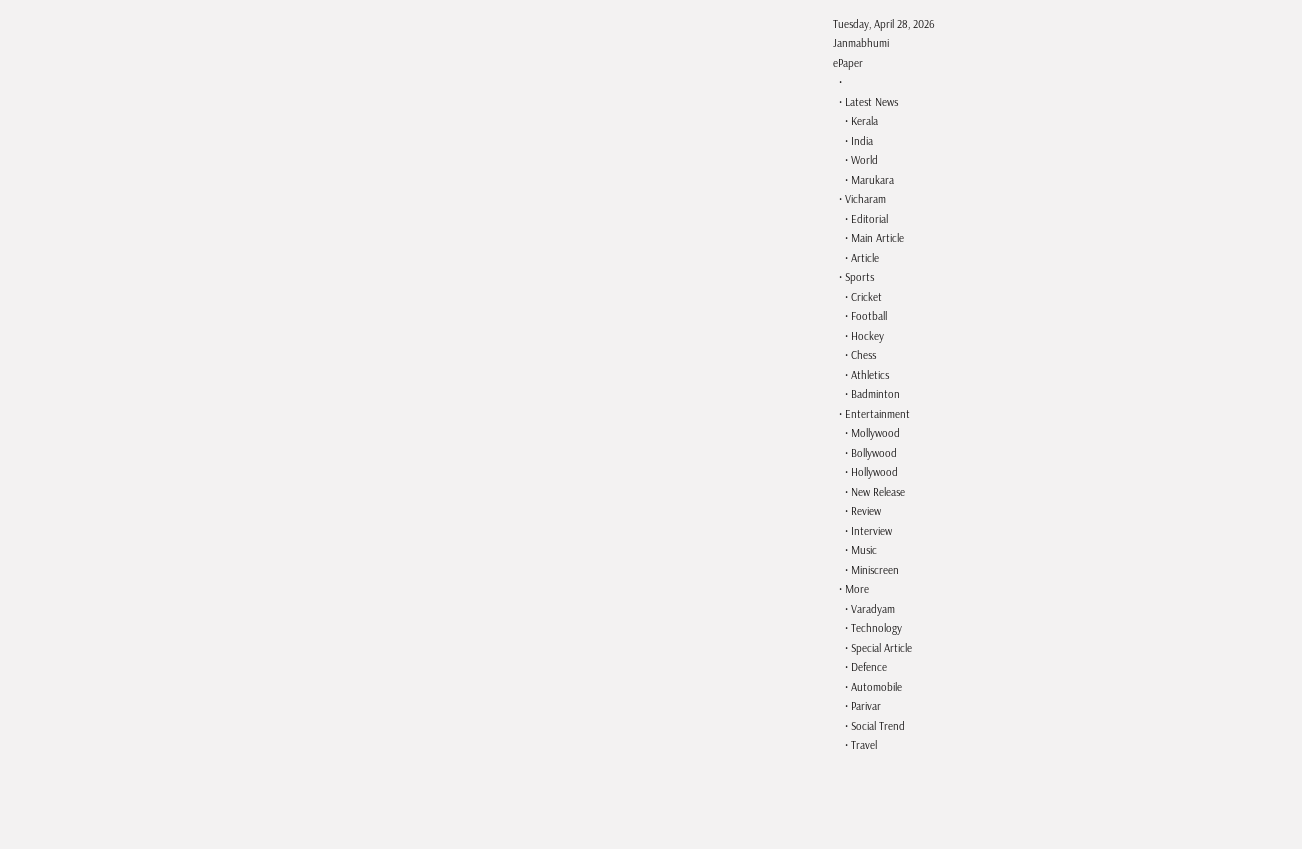Tuesday, April 28, 2026
Janmabhumi
ePaper
  •
  • Latest News
    • Kerala
    • India
    • World
    • Marukara
  • Vicharam
    • Editorial
    • Main Article
    • Article
  • Sports
    • Cricket
    • Football
    • Hockey
    • Chess
    • Athletics
    • Badminton
  • Entertainment
    • Mollywood
    • Bollywood
    • Hollywood
    • New Release
    • Review
    • Interview
    • Music
    • Miniscreen
  • More
    • Varadyam
    • Technology
    • Special Article
    • Defence
    • Automobile
    • Parivar
    • Social Trend
    • Travel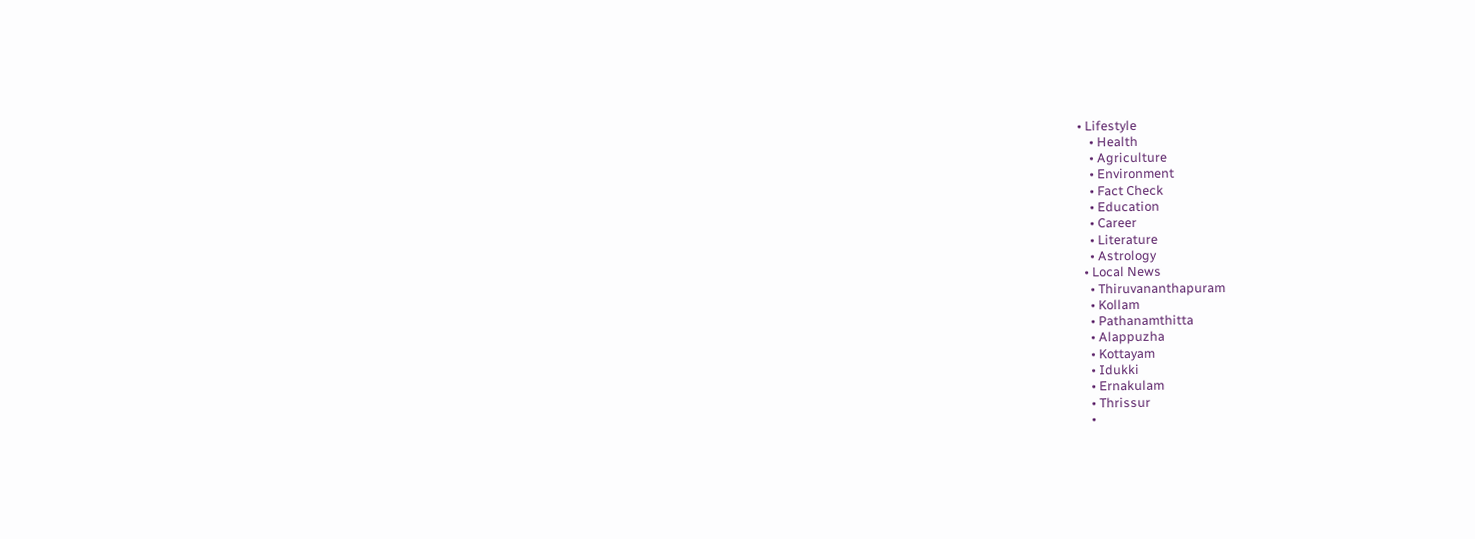• Lifestyle
    • Health
    • Agriculture
    • Environment
    • Fact Check
    • Education
    • Career
    • Literature
    • Astrology
  • Local News
    • Thiruvananthapuram
    • Kollam
    • Pathanamthitta
    • Alappuzha
    • Kottayam
    • Idukki
    • Ernakulam
    • Thrissur
    •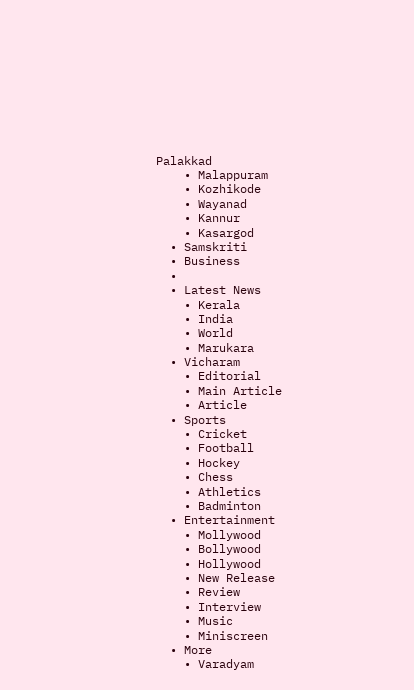Palakkad
    • Malappuram
    • Kozhikode
    • Wayanad
    • Kannur
    • Kasargod
  • Samskriti
  • Business
  •
  • Latest News
    • Kerala
    • India
    • World
    • Marukara
  • Vicharam
    • Editorial
    • Main Article
    • Article
  • Sports
    • Cricket
    • Football
    • Hockey
    • Chess
    • Athletics
    • Badminton
  • Entertainment
    • Mollywood
    • Bollywood
    • Hollywood
    • New Release
    • Review
    • Interview
    • Music
    • Miniscreen
  • More
    • Varadyam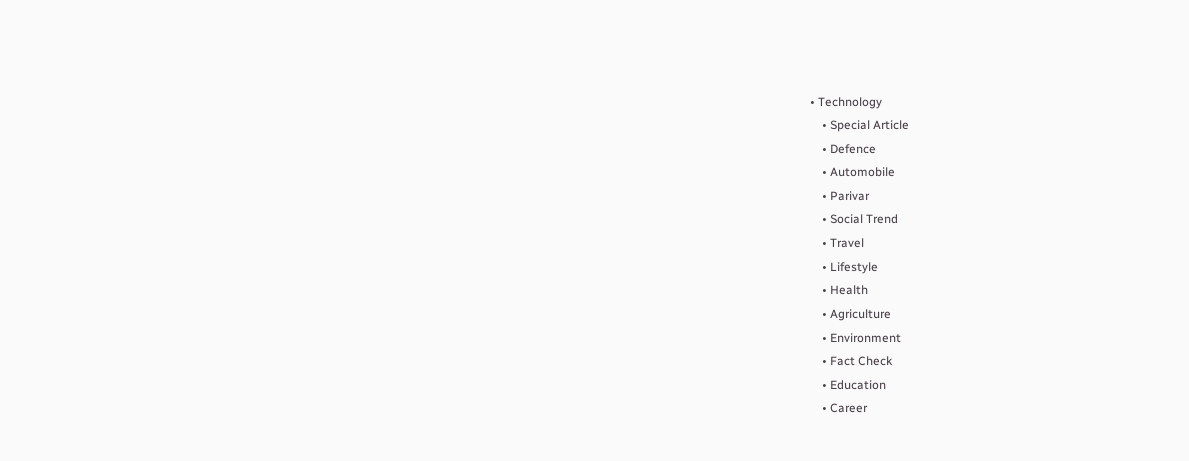• Technology
    • Special Article
    • Defence
    • Automobile
    • Parivar
    • Social Trend
    • Travel
    • Lifestyle
    • Health
    • Agriculture
    • Environment
    • Fact Check
    • Education
    • Career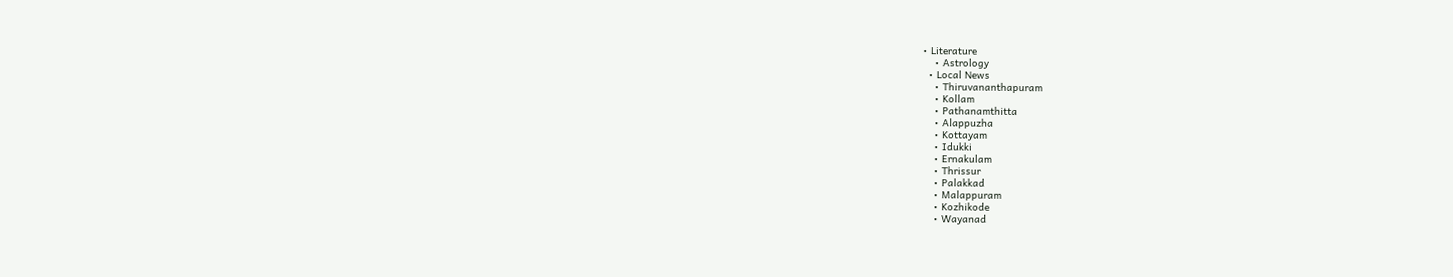• Literature
    • Astrology
  • Local News
    • Thiruvananthapuram
    • Kollam
    • Pathanamthitta
    • Alappuzha
    • Kottayam
    • Idukki
    • Ernakulam
    • Thrissur
    • Palakkad
    • Malappuram
    • Kozhikode
    • Wayanad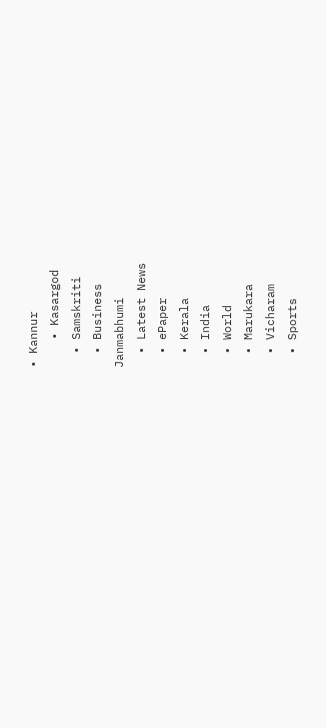• Kannur
    • Kasargod
  • Samskriti
  • Business
Janmabhumi
  • Latest News
  • ePaper
  • Kerala
  • India
  • World
  • Marukara
  • Vicharam
  • Sports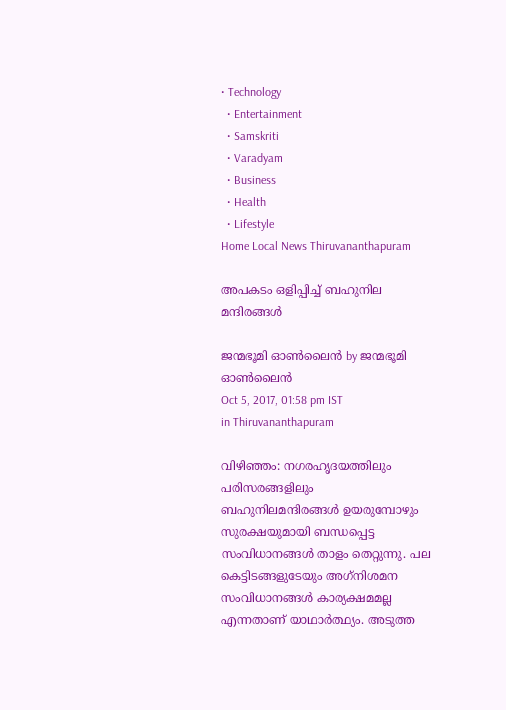• Technology
  • Entertainment
  • Samskriti
  • Varadyam
  • Business
  • Health
  • Lifestyle
Home Local News Thiruvananthapuram

അപകടം ഒളിപ്പിച്ച് ബഹുനില മന്ദിരങ്ങള്‍

ജന്മഭൂമി ഓണ്‍ലൈന്‍ by ജന്മഭൂമി ഓണ്‍ലൈന്‍
Oct 5, 2017, 01:58 pm IST
in Thiruvananthapuram

വിഴിഞ്ഞം: നഗരഹൃദയത്തിലും പരിസരങ്ങളിലും ബഹുനിലമന്ദിരങ്ങള്‍ ഉയരുമ്പോഴും സുരക്ഷയുമായി ബന്ധപ്പെട്ട സംവിധാനങ്ങള്‍ താളം തെറ്റുന്നു. പല കെട്ടിടങ്ങളുടേയും അഗ്‌നിശമന സംവിധാനങ്ങള്‍ കാര്യക്ഷമമല്ല എന്നതാണ് യാഥാര്‍ത്ഥ്യം. അടുത്ത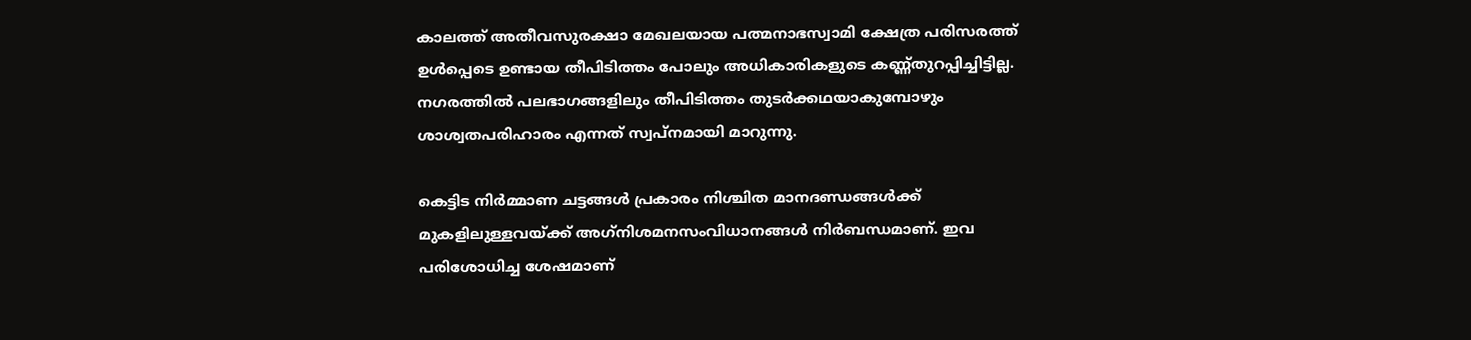കാലത്ത് അതീവസുരക്ഷാ മേഖലയായ പത്മനാഭസ്വാമി ക്ഷേത്ര പരിസരത്ത് ഉള്‍പ്പെടെ ഉണ്ടായ തീപിടിത്തം പോലും അധികാരികളുടെ കണ്ണ്തുറപ്പിച്ചിട്ടില്ല. നഗരത്തില്‍ പലഭാഗങ്ങളിലും തീപിടിത്തം തുടര്‍ക്കഥയാകുമ്പോഴും ശാശ്വതപരിഹാരം എന്നത് സ്വപ്‌നമായി മാറുന്നു.

കെട്ടിട നിര്‍മ്മാണ ചട്ടങ്ങള്‍ പ്രകാരം നിശ്ചിത മാനദണ്ഡങ്ങള്‍ക്ക് മുകളിലുള്ളവയ്‌ക്ക് അഗ്‌നിശമനസംവിധാനങ്ങള്‍ നിര്‍ബന്ധമാണ്. ഇവ പരിശോധിച്ച ശേഷമാണ്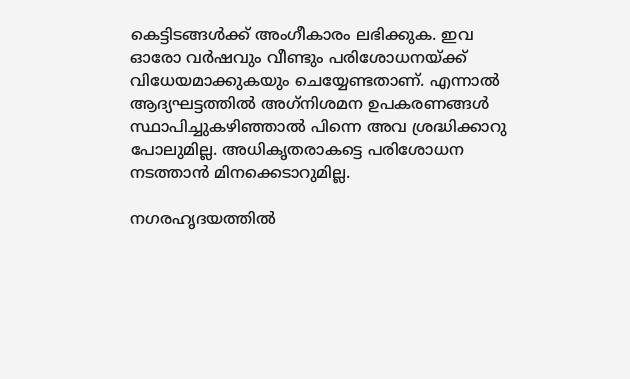കെട്ടിടങ്ങള്‍ക്ക് അംഗീകാരം ലഭിക്കുക. ഇവ ഓരോ വര്‍ഷവും വീണ്ടും പരിശോധനയ്‌ക്ക് വിധേയമാക്കുകയും ചെയ്യേണ്ടതാണ്. എന്നാല്‍ ആദ്യഘട്ടത്തില്‍ അഗ്‌നിശമന ഉപകരണങ്ങള്‍ സ്ഥാപിച്ചുകഴിഞ്ഞാല്‍ പിന്നെ അവ ശ്രദ്ധിക്കാറു പോലുമില്ല. അധികൃതരാകട്ടെ പരിശോധന നടത്താന്‍ മിനക്കെടാറുമില്ല.

നഗരഹൃദയത്തില്‍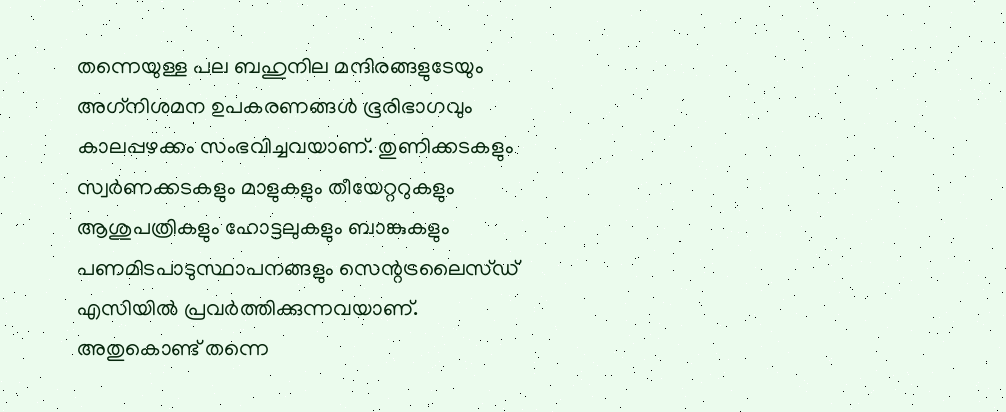തന്നെയുള്ള പല ബഹുനില മന്ദിരങ്ങളുടേയും അഗ്‌നിശമന ഉപകരണങ്ങള്‍ ഭൂരിഭാഗവും കാലപ്പഴക്കം സംഭവിച്ചവയാണ്. തുണിക്കടകളും സ്വര്‍ണക്കടകളും മാളുകളും തീയേറ്ററുകളും ആശുപത്രികളും ഹോട്ടലുകളും ബാങ്കുകളും പണമിടപാടുസ്ഥാപനങ്ങളും സെന്റട്രലൈസ്ഡ് എസിയില്‍ പ്രവര്‍ത്തിക്കുന്നവയാണ്. അതുകൊണ്ട് തന്നെ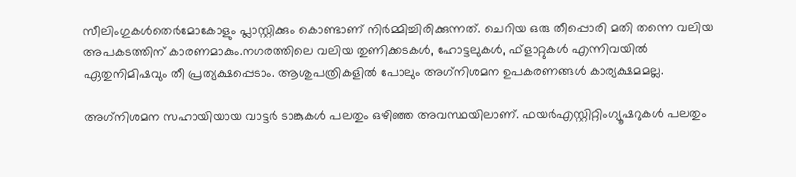സീലിംഗുകള്‍തെര്‍മോകോളും പ്ലാസ്റ്റിക്കും കൊണ്ടാണ് നിര്‍മ്മിച്ചിരിക്കുന്നത്. ചെറിയ ഒരു തീപ്പൊരി മതി തന്നെ വലിയ അപകടത്തിന് കാരണമാകും.നഗരത്തിലെ വലിയ തുണിക്കടകള്‍, ഹോട്ടലുകള്‍, ഫ്‌ളാറ്റുകള്‍ എന്നിവയില്‍ ഏതുനിമിഷവും തീ പ്രത്യക്ഷപ്പെടാം. ആശുപത്രികളില്‍ പോലും അഗ്‌നിശമന ഉപകരണങ്ങള്‍ കാര്യക്ഷമമല്ല.

അഗ്‌നിശമന സഹായിയായ വാട്ടര്‍ ടാങ്കുകള്‍ പലതും ഒഴിഞ്ഞ അവസ്ഥയിലാണ്. ഫയര്‍എസ്റ്റിറ്റിംഗ്യൂഷറുകള്‍ പലതും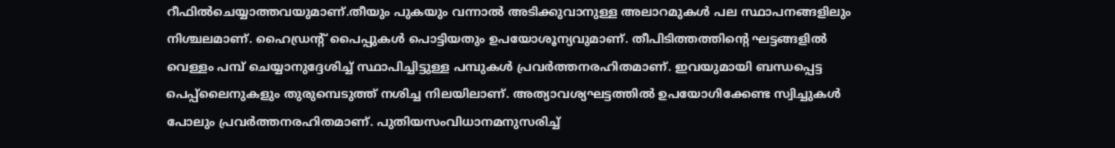റീഫില്‍ചെയ്യാത്തവയുമാണ്.തീയും പുകയും വന്നാല്‍ അടിക്കുവാനുള്ള അലാറമുകള്‍ പല സ്ഥാപനങ്ങളിലും നിശ്ചലമാണ്. ഹൈഡ്രന്റ് പൈപ്പുകള്‍ പൊട്ടിയതും ഉപയോശൂന്യവുമാണ്. തീപിടിത്തത്തിന്റെ ഘട്ടങ്ങളില്‍ വെള്ളം പമ്പ് ചെയ്യാനുദ്ദേശിച്ച് സ്ഥാപിച്ചിട്ടുള്ള പമ്പുകള്‍ പ്രവര്‍ത്തനരഹിതമാണ്. ഇവയുമായി ബന്ധപ്പെട്ട പെപ്പ്‌ലൈനുകളും തുരുമ്പെടുത്ത് നശിച്ച നിലയിലാണ്. അത്യാവശ്യഘട്ടത്തില്‍ ഉപയോഗിക്കേണ്ട സ്വിച്ചുകള്‍ പോലും പ്രവര്‍ത്തനരഹിതമാണ്. പുതിയസംവിധാനമനുസരിച്ച്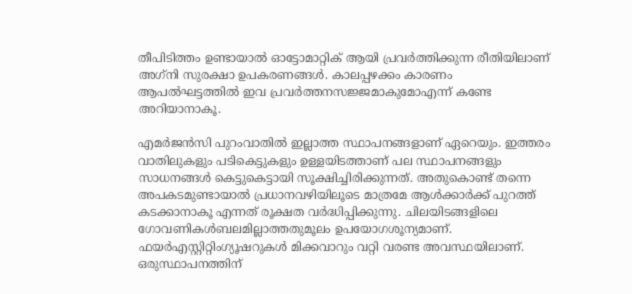തീപിടിത്തം ഉണ്ടായാല്‍ ഓട്ടോമാറ്റിക് ആയി പ്രവര്‍ത്തിക്കുന്ന രീതിയിലാണ് അഗ്‌നി സുരക്ഷാ ഉപകരണങ്ങള്‍. കാലപ്പഴക്കം കാരണം ആപല്‍ഘട്ടത്തില്‍ ഇവ പ്രവര്‍ത്തനസജ്ജമാകുമോഎന്ന് കണ്ടേ അറിയാനാകൂ.

എമര്‍ജന്‍സി പുറംവാതില്‍ ഇല്ലാത്ത സ്ഥാപനങ്ങളാണ് ഏറെയും. ഇത്തരം വാതിലുകളും പടികെട്ടുകളും ഉള്ളയിടത്താണ് പല സ്ഥാപനങ്ങളും സാധനങ്ങള്‍ കെട്ടുകെട്ടായി സൂക്ഷിച്ചിരിക്കുന്നത്. അതുകൊണ്ട് തന്നെ അപകടമുണ്ടായാല്‍ പ്രധാനവഴിയിലൂടെ മാത്രമേ ആള്‍ക്കാര്‍ക്ക് പുറത്ത് കടക്കാനാകൂ എന്നത് രൂക്ഷത വര്‍ദ്ധിപ്പിക്കുന്നു. ചിലയിടങ്ങളിലെ ഗോവണികള്‍ബലമില്ലാത്തതുമൂലം ഉപയോഗശൂന്യമാണ്. ഫയര്‍എസ്റ്റിറ്റിംഗ്യൂഷറുകള്‍ മിക്കവാറും വറ്റി വരണ്ട അവസ്ഥയിലാണ്. ഒരുസ്ഥാപനത്തിന്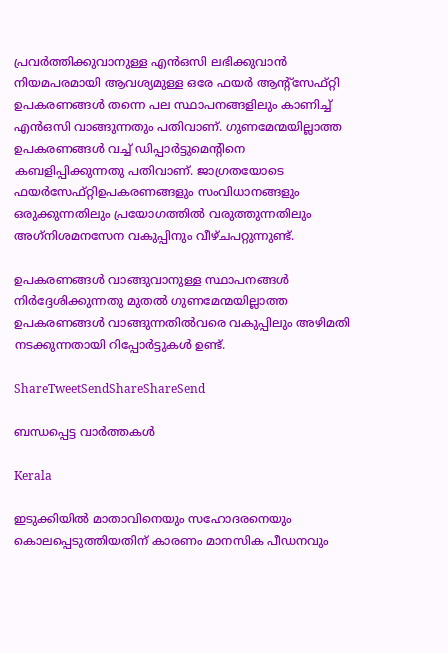പ്രവര്‍ത്തിക്കുവാനുള്ള എന്‍ഒസി ലഭിക്കുവാന്‍ നിയമപരമായി ആവശ്യമുള്ള ഒരേ ഫയര്‍ ആന്റ്‌സേഫ്റ്റി ഉപകരണങ്ങള്‍ തന്നെ പല സ്ഥാപനങ്ങളിലും കാണിച്ച് എന്‍ഒസി വാങ്ങുന്നതും പതിവാണ്. ഗുണമേന്മയില്ലാത്ത ഉപകരണങ്ങള്‍ വച്ച് ഡിപ്പാര്‍ട്ടുമെന്റിനെ കബളിപ്പിക്കുന്നതു പതിവാണ്. ജാഗ്രതയോടെ ഫയര്‍സേഫ്റ്റിഉപകരണങ്ങളും സംവിധാനങ്ങളും ഒരുക്കുന്നതിലും പ്രയോഗത്തില്‍ വരുത്തുന്നതിലും അഗ്‌നിശമനസേന വകുപ്പിനും വീഴ്ചപറ്റുന്നുണ്ട്.

ഉപകരണങ്ങള്‍ വാങ്ങുവാനുള്ള സ്ഥാപനങ്ങള്‍ നിര്‍ദ്ദേശിക്കുന്നതു മുതല്‍ ഗുണമേന്മയില്ലാത്ത ഉപകരണങ്ങള്‍ വാങ്ങുന്നതില്‍വരെ വകുപ്പിലും അഴിമതി നടക്കുന്നതായി റിപ്പോര്‍ട്ടുകള്‍ ഉണ്ട്.

ShareTweetSendShareShareSend

ബന്ധപ്പെട്ട വാര്‍ത്തകള്‍

Kerala

ഇടുക്കിയില്‍ മാതാവിനെയും സഹോദരനെയും കൊലപ്പെടുത്തിയതിന് കാരണം മാനസിക പീഡനവും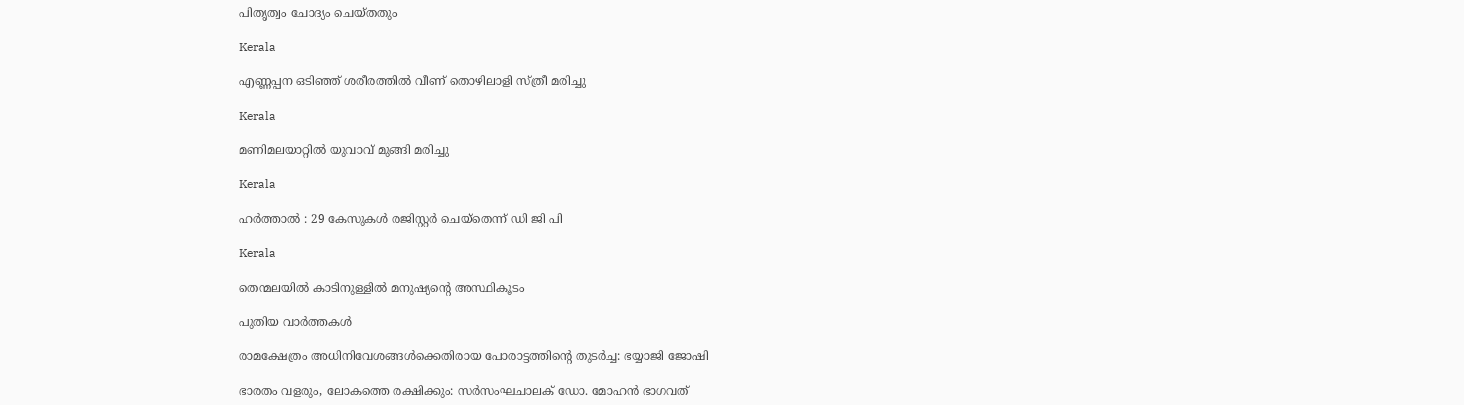പിതൃത്വം ചോദ്യം ചെയ്തതും

Kerala

എണ്ണപ്പന ഒടിഞ്ഞ് ശരീരത്തില്‍ വീണ് തൊഴിലാളി സ്ത്രീ മരിച്ചു

Kerala

മണിമലയാറ്റില്‍ യുവാവ് മുങ്ങി മരിച്ചു

Kerala

ഹര്‍ത്താല്‍ : 29 കേസുകള്‍ രജിസ്റ്റര്‍ ചെയ്‌തെന്ന് ഡി ജി പി

Kerala

തെന്മലയില്‍ കാടിനുള്ളില്‍ മനുഷ്യന്റെ അസ്ഥികൂടം

പുതിയ വാര്‍ത്തകള്‍

രാമക്ഷേത്രം അധിനിവേശങ്ങള്‍ക്കെതിരായ പോരാട്ടത്തിന്റെ തുടര്‍ച്ച: ഭയ്യാജി ജോഷി

ഭാരതം വളരും, ലോകത്തെ രക്ഷിക്കും: സര്‍സംഘചാലക് ഡോ. മോഹന്‍ ഭാഗവത്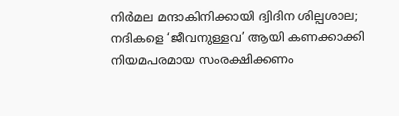നിര്‍മല മന്ദാകിനിക്കായി ദ്വിദിന ശില്പശാല; നദികളെ ‘ജീവനുള്ളവ’ ആയി കണക്കാക്കി നിയമപരമായ സംരക്ഷിക്കണം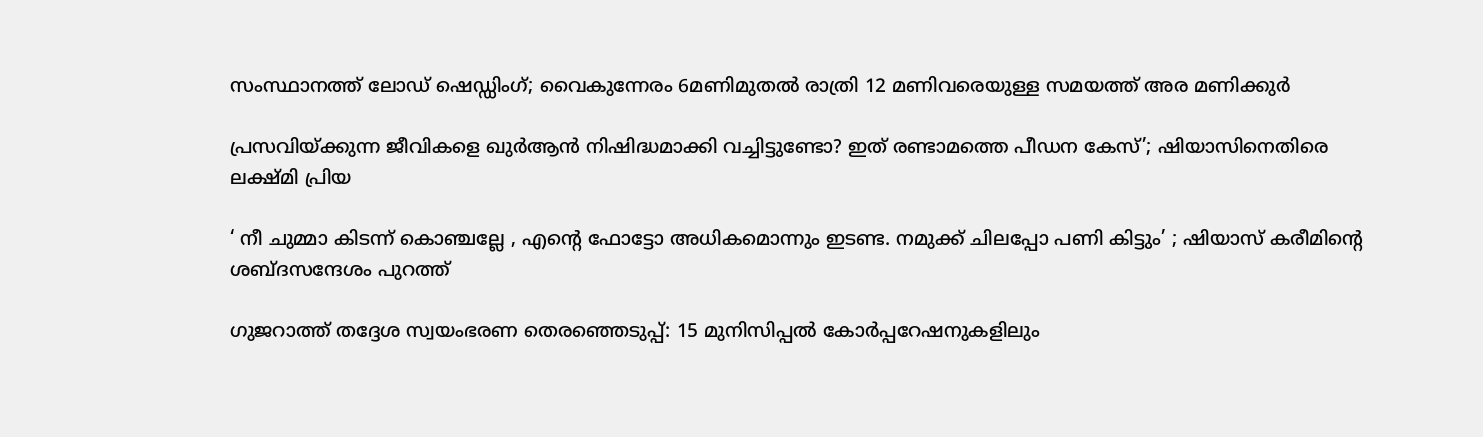സംസ്ഥാനത്ത് ലോഡ് ഷെഡ്ഡിംഗ്; വൈകുന്നേരം 6മണിമുതൽ രാത്രി 12 മണിവരെയുള്ള സമയത്ത് അര മണിക്കുർ

പ്രസവിയ്‌ക്കുന്ന ജീവികളെ ഖുർആൻ നിഷിദ്ധമാക്കി വച്ചിട്ടുണ്ടോ? ഇത് രണ്ടാമത്തെ പീഡന കേസ്’; ഷിയാസിനെതിരെ ലക്ഷ്‌മി പ്രിയ

‘ നീ ചുമ്മാ കിടന്ന് കൊഞ്ചല്ലേ , എന്റെ ഫോട്ടോ അധികമൊന്നും ഇടണ്ട. നമുക്ക് ചിലപ്പോ പണി കിട്ടും’ ; ഷിയാസ് കരീമിന്റെ ശബ്ദസന്ദേശം പുറത്ത്

ഗുജറാത്ത് തദ്ദേശ സ്വയംഭരണ തെരഞ്ഞെടുപ്പ്: 15 മുനിസിപ്പൽ കോർപ്പറേഷനുകളിലും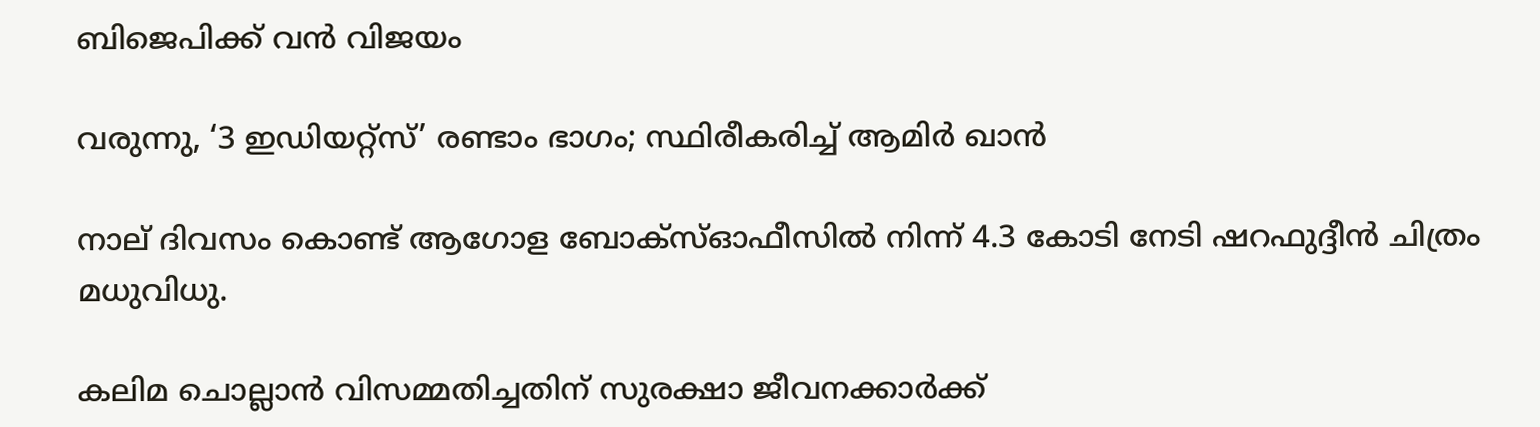ബിജെപിക്ക് വൻ വിജയം

വരുന്നു, ‘3 ഇഡിയറ്റ്സ്’ രണ്ടാം ഭാഗം; സ്ഥിരീകരിച്ച് ആമിർ ഖാൻ

നാല് ദിവസം കൊണ്ട് ആഗോള ബോക്സ്ഓഫീസിൽ നിന്ന് 4.3 കോടി നേടി ഷറഫുദ്ദീൻ ചിത്രം മധുവിധു.

കലിമ ചൊല്ലാൻ വിസമ്മതിച്ചതിന് സുരക്ഷാ ജീവനക്കാർക്ക്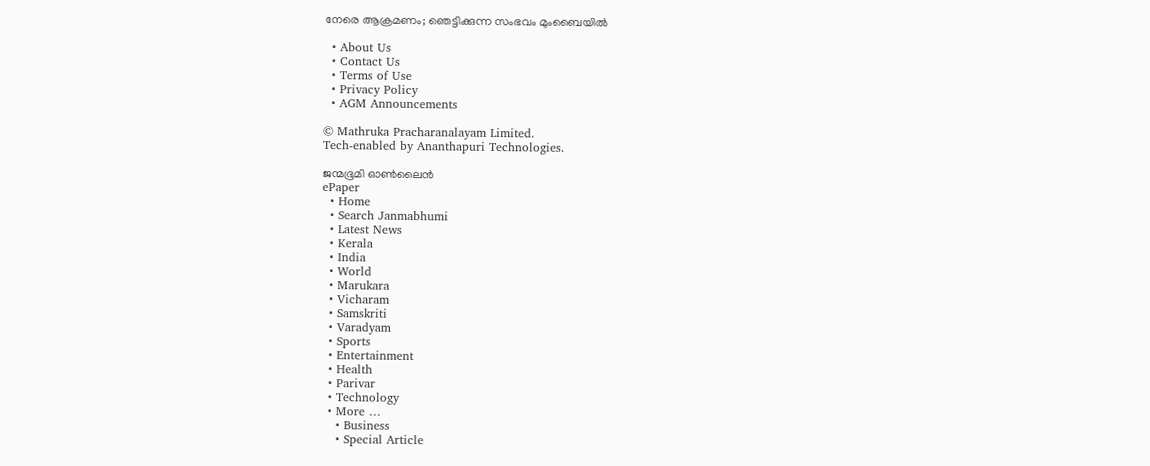നേരെ ആക്രമണം; ഞെട്ടിക്കുന്ന സംഭവം മുംബൈയിൽ

  • About Us
  • Contact Us
  • Terms of Use
  • Privacy Policy
  • AGM Announcements

© Mathruka Pracharanalayam Limited.
Tech-enabled by Ananthapuri Technologies.

ജന്മഭൂമി ഓണ്‍ലൈന്‍
ePaper
  • Home
  • Search Janmabhumi
  • Latest News
  • Kerala
  • India
  • World
  • Marukara
  • Vicharam
  • Samskriti
  • Varadyam
  • Sports
  • Entertainment
  • Health
  • Parivar
  • Technology
  • More …
    • Business
    • Special Article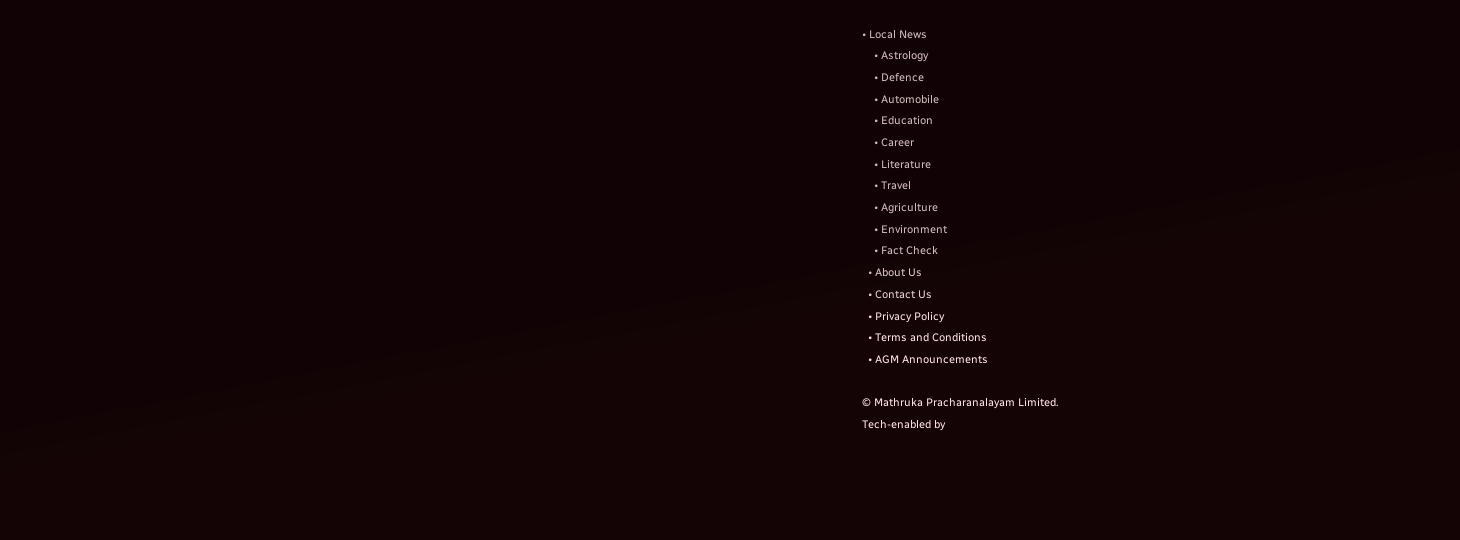• Local News
    • Astrology
    • Defence
    • Automobile
    • Education
    • Career
    • Literature
    • Travel
    • Agriculture
    • Environment
    • Fact Check
  • About Us
  • Contact Us
  • Privacy Policy
  • Terms and Conditions
  • AGM Announcements

© Mathruka Pracharanalayam Limited.
Tech-enabled by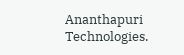Ananthapuri Technologies.